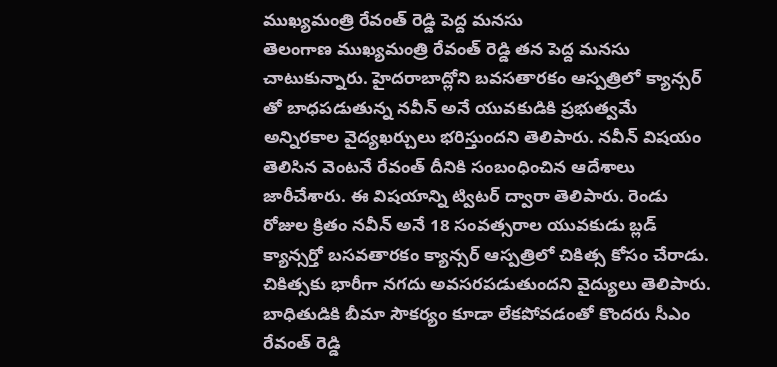ముఖ్యమంత్రి రేవంత్ రెడ్డి పెద్ద మనసు
తెలంగాణ ముఖ్యమంత్రి రేవంత్ రెడ్డి తన పెద్ద మనసు చాటుకున్నారు. హైదరాబాద్లోని బవసతారకం ఆస్పత్రిలో క్యాన్సర్ తో బాధపడుతున్న నవీన్ అనే యువకుడికి ప్రభుత్వమే అన్నిరకాల వైద్యఖర్చులు భరిస్తుందని తెలిపారు. నవీన్ విషయం తెలిసిన వెంటనే రేవంత్ దీనికి సంబంధించిన ఆదేశాలు జారీచేశారు. ఈ విషయాన్ని ట్విటర్ ద్వారా తెలిపారు. రెండు రోజుల క్రితం నవీన్ అనే 18 సంవత్సరాల యువకుడు బ్లడ్ క్యాన్సర్తో బసవతారకం క్యాన్సర్ ఆస్పత్రిలో చికిత్స కోసం చేరాడు.
చికిత్సకు భారీగా నగదు అవసరపడుతుందని వైద్యులు తెలిపారు. బాధితుడికి బీమా సౌకర్యం కూడా లేకపోవడంతో కొందరు సీఎం రేవంత్ రెడ్డి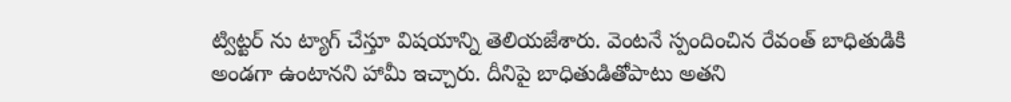ట్విట్టర్ ను ట్యాగ్ చేస్తూ విషయాన్ని తెలియజేశారు. వెంటనే స్పందించిన రేవంత్ బాధితుడికి అండగా ఉంటానని హామీ ఇచ్చారు. దీనిపై బాధితుడితోపాటు అతని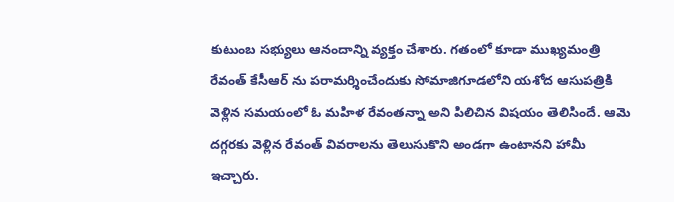కుటుంబ సభ్యులు ఆనందాన్ని వ్యక్తం చేశారు. గతంలో కూడా ముఖ్యమంత్రి రేవంత్ కేసీఆర్ ను పరామర్శించేందుకు సోమాజిగూడలోని యశోద ఆసుపత్రికి వెళ్లిన సమయంలో ఓ మహిళ రేవంతన్నా అని పిలిచిన విషయం తెలిసిందే. ఆమె దగ్గరకు వెళ్లిన రేవంత్ వివరాలను తెలుసుకొని అండగా ఉంటానని హామీ ఇచ్చారు.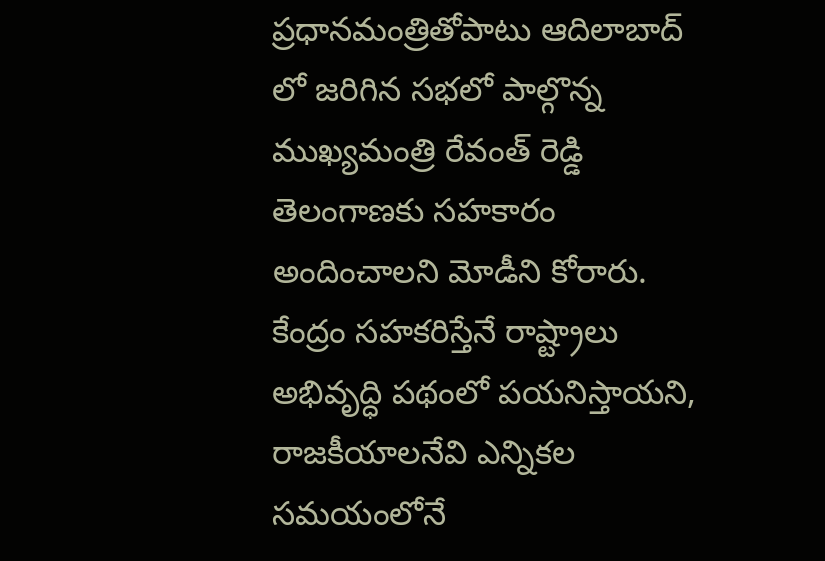ప్రధానమంత్రితోపాటు ఆదిలాబాద్ లో జరిగిన సభలో పాల్గొన్న ముఖ్యమంత్రి రేవంత్ రెడ్డి తెలంగాణకు సహకారం అందించాలని మోడీని కోరారు. కేంద్రం సహకరిస్తేనే రాష్ట్రాలు అభివృద్ధి పథంలో పయనిస్తాయని, రాజకీయాలనేవి ఎన్నికల సమయంలోనే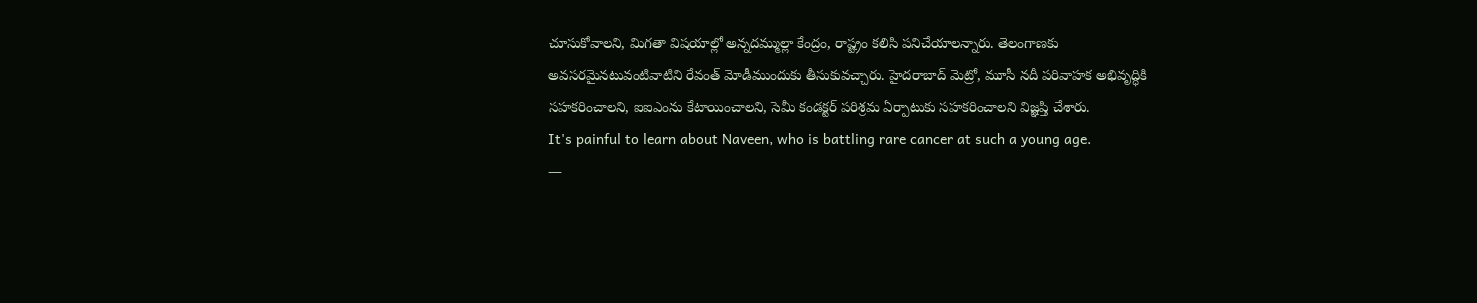చూసుకోవాలని, మిగతా విషయాల్లో అన్నదమ్ముల్లా కేంద్రం, రాష్ట్రం కలిసి పనిచేయాలన్నారు. తెలంగాణకు అవసరమైనటువంటివాటిని రేవంత్ మోడీముందుకు తీసుకువచ్చారు. హైదరాబాద్ మెట్రో, మూసీ నదీ పరివాహక అభివృద్ధికి సహకరించాలని, ఐఐఎంను కేటాయించాలని, సెమీ కండక్టర్ పరిశ్రమ ఏర్పాటుకు సహకరించాలని విజ్ఞప్తి చేశారు.
It's painful to learn about Naveen, who is battling rare cancer at such a young age.
—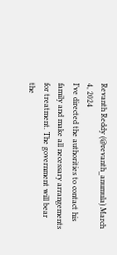Revanth Reddy (@revanth_anumula) March 4, 2024
I’ve directed the authorities to contact his family and make all necessary arrangements for treatment. The government will bear the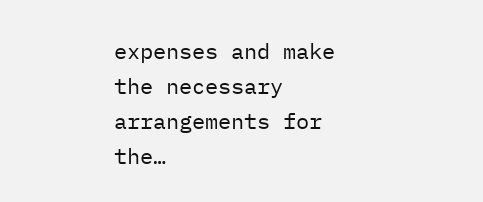expenses and make the necessary arrangements for the…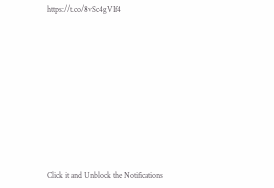https://t.co/8vSc4gVIf4












Click it and Unblock the Notifications